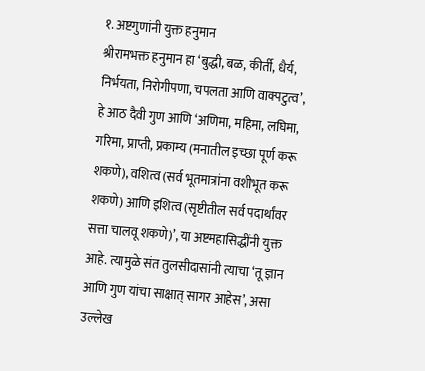१. अष्टगुणांनी युक्त हनुमान
श्रीरामभक्त हनुमान हा ‘बुद्धी, बळ, कीर्ती, धैर्य, निर्भयता, निरोगीपणा, चपलता आणि वाक्पटुत्व’, हे आठ दैवी गुण आणि ‘अणिमा, महिमा, लघिमा, गरिमा, प्राप्ती, प्रकाम्य (मनातील इच्छा पूर्ण करू शकणे), वशित्व (सर्व भूतमात्रांना वशीभूत करू शकणे) आणि इशित्व (सृष्टीतील सर्व पदार्थांवर सत्ता चालवू शकणे)’, या अष्टमहासिद्धींनी युक्त आहे. त्यामुळे संत तुलसीदासांनी त्याचा ‘तू ज्ञान आणि गुण यांचा साक्षात् सागर आहेस’, असा उल्लेख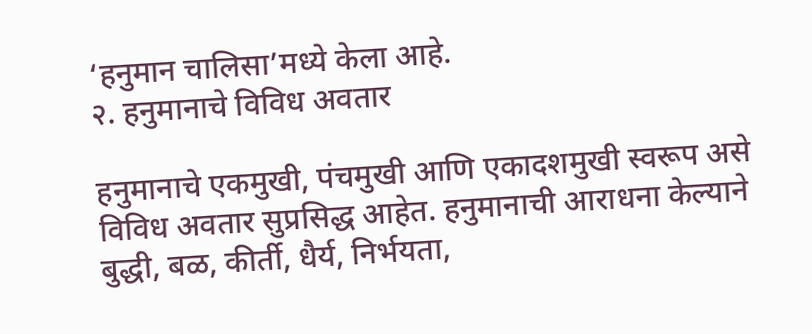‘हनुमान चालिसा’मध्ये केला आहे.
२. हनुमानाचे विविध अवतार

हनुमानाचे एकमुखी, पंचमुखी आणि एकादशमुखी स्वरूप असे विविध अवतार सुप्रसिद्ध आहेत. हनुमानाची आराधना केल्याने बुद्धी, बळ, कीर्ती, धैर्य, निर्भयता,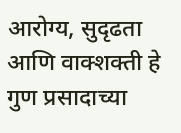आरोग्य, सुदृढता आणि वाक्शक्ती हे गुण प्रसादाच्या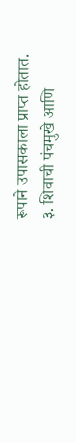रूपाने उपासकाला प्राप्त होतात.
३. शिवाची पंचमुखे आणि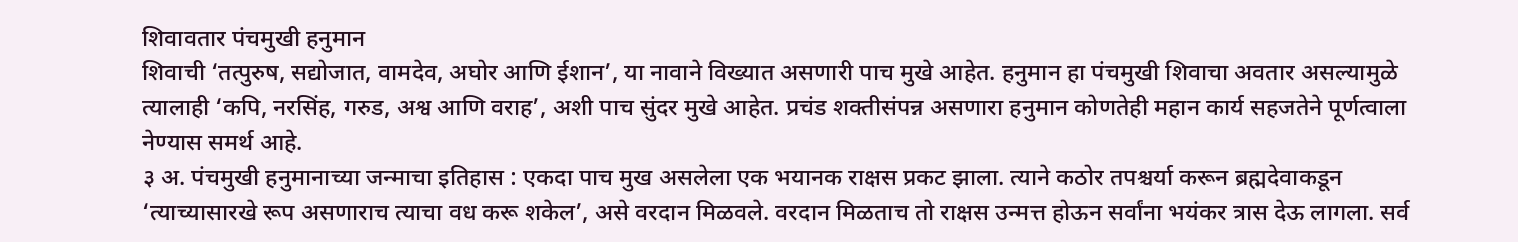शिवावतार पंचमुखी हनुमान
शिवाची ‘तत्पुरुष, सद्योजात, वामदेव, अघोर आणि ईशान’, या नावाने विख्यात असणारी पाच मुखे आहेत. हनुमान हा पंचमुखी शिवाचा अवतार असल्यामुळे त्यालाही ‘कपि, नरसिंह, गरुड, अश्व आणि वराह’, अशी पाच सुंदर मुखे आहेत. प्रचंड शक्तीसंपन्न असणारा हनुमान कोणतेही महान कार्य सहजतेने पूर्णत्वाला नेण्यास समर्थ आहे.
३ अ. पंचमुखी हनुमानाच्या जन्माचा इतिहास : एकदा पाच मुख असलेला एक भयानक राक्षस प्रकट झाला. त्याने कठोर तपश्चर्या करून ब्रह्मदेवाकडून ‘त्याच्यासारखे रूप असणाराच त्याचा वध करू शकेल’, असे वरदान मिळवले. वरदान मिळताच तो राक्षस उन्मत्त होऊन सर्वांना भयंकर त्रास देऊ लागला. सर्व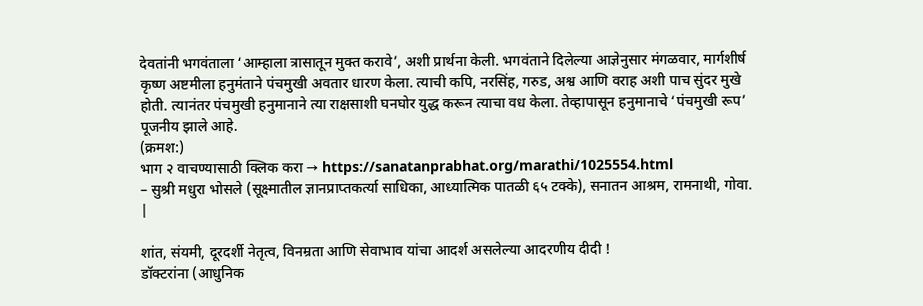देवतांनी भगवंताला ‘आम्हाला त्रासातून मुक्त करावे’, अशी प्रार्थना केली. भगवंताने दिलेल्या आज्ञेनुसार मंगळवार, मार्गशीर्ष कृष्ण अष्टमीला हनुमंताने पंचमुखी अवतार धारण केला. त्याची कपि, नरसिंह, गरुड, अश्व आणि वराह अशी पाच सुंदर मुखे होती. त्यानंतर पंचमुखी हनुमानाने त्या राक्षसाशी घनघोर युद्ध करून त्याचा वध केला. तेव्हापासून हनुमानाचे ‘पंचमुखी रूप’ पूजनीय झाले आहे.
(क्रमश:)
भाग २ वाचण्यासाठी क्लिक करा → https://sanatanprabhat.org/marathi/1025554.html
– सुश्री मधुरा भोसले (सूक्ष्मातील ज्ञानप्राप्तकर्त्या साधिका, आध्यात्मिक पातळी ६५ टक्के), सनातन आश्रम, रामनाथी, गोवा.
|

शांत, संयमी, दूरदर्शी नेतृत्व, विनम्रता आणि सेवाभाव यांचा आदर्श असलेल्या आदरणीय दीदी !
डॉक्टरांना (आधुनिक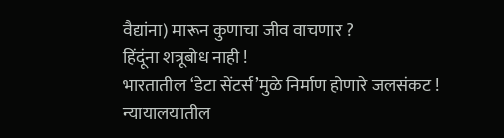वैद्यांना) मारून कुणाचा जीव वाचणार ?
हिंदूंना शत्रूबोध नाही !
भारतातील ‘डेटा सेंटर्स’मुळे निर्माण होणारे जलसंकट !
न्यायालयातील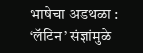भाषेचा अडथळा : ‘लॅटिन’ संज्ञांमुळे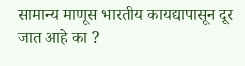सामान्य माणूस भारतीय कायद्यापासून दूर जात आहे का ?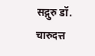सद्गुरु डॉ. चारुदत्त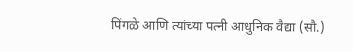पिंगळे आणि त्यांच्या पत्नी आधुनिक वैद्या (सौ.)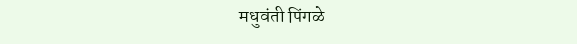मधुवंती पिंगळे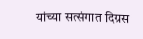यांच्या सत्संगात दिग्रस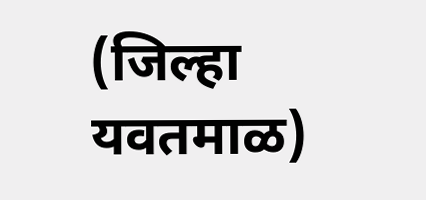(जिल्हा यवतमाळ)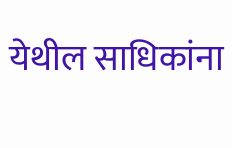येथील साधिकांना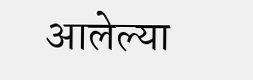आलेल्या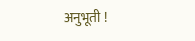अनुभूती !